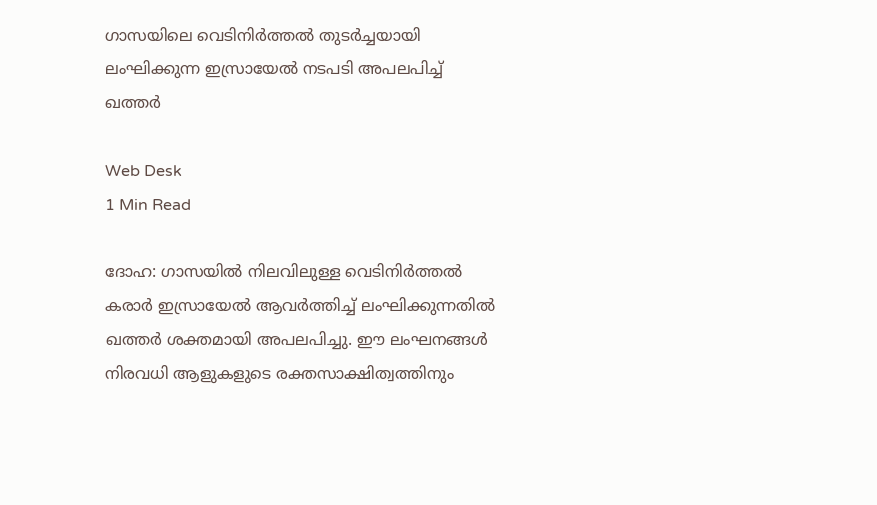ഗാസയിലെ വെടിനിര്‍ത്തല്‍ തുടര്‍ച്ചയായി ലംഘിക്കുന്ന ഇസ്രായേല്‍ നടപടി അപലപിച്ച് ഖത്തര്‍

Web Desk
1 Min Read

ദോഹ: ഗാസയില്‍ നിലവിലുള്ള വെടിനിര്‍ത്തല്‍ കരാര്‍ ഇസ്രായേല്‍ ആവര്‍ത്തിച്ച് ലംഘിക്കുന്നതില്‍ ഖത്തര്‍ ശക്തമായി അപലപിച്ചു. ഈ ലംഘനങ്ങള്‍ നിരവധി ആളുകളുടെ രക്തസാക്ഷിത്വത്തിനും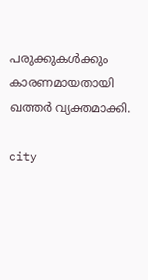പരുക്കുകള്‍ക്കും കാരണമായതായി ഖത്തര്‍ വ്യക്തമാക്കി.

city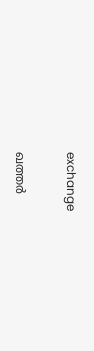exchange

ഖത്തര്‍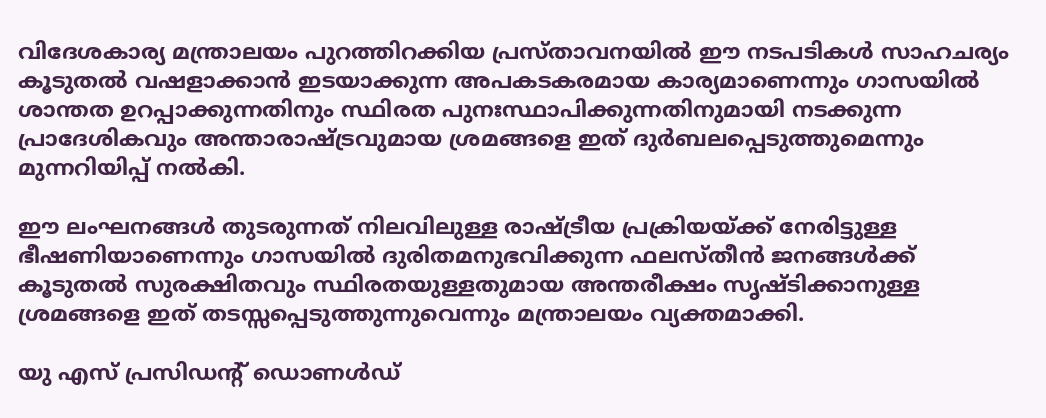വിദേശകാര്യ മന്ത്രാലയം പുറത്തിറക്കിയ പ്രസ്താവനയില്‍ ഈ നടപടികള്‍ സാഹചര്യം കൂടുതല്‍ വഷളാക്കാന്‍ ഇടയാക്കുന്ന അപകടകരമായ കാര്യമാണെന്നും ഗാസയില്‍ ശാന്തത ഉറപ്പാക്കുന്നതിനും സ്ഥിരത പുനഃസ്ഥാപിക്കുന്നതിനുമായി നടക്കുന്ന പ്രാദേശികവും അന്താരാഷ്ട്രവുമായ ശ്രമങ്ങളെ ഇത് ദുര്‍ബലപ്പെടുത്തുമെന്നും മുന്നറിയിപ്പ് നല്‍കി.

ഈ ലംഘനങ്ങള്‍ തുടരുന്നത് നിലവിലുള്ള രാഷ്ട്രീയ പ്രക്രിയയ്ക്ക് നേരിട്ടുള്ള ഭീഷണിയാണെന്നും ഗാസയില്‍ ദുരിതമനുഭവിക്കുന്ന ഫലസ്തീന്‍ ജനങ്ങള്‍ക്ക് കൂടുതല്‍ സുരക്ഷിതവും സ്ഥിരതയുള്ളതുമായ അന്തരീക്ഷം സൃഷ്ടിക്കാനുള്ള ശ്രമങ്ങളെ ഇത് തടസ്സപ്പെടുത്തുന്നുവെന്നും മന്ത്രാലയം വ്യക്തമാക്കി.

യു എസ് പ്രസിഡന്റ് ഡൊണള്‍ഡ്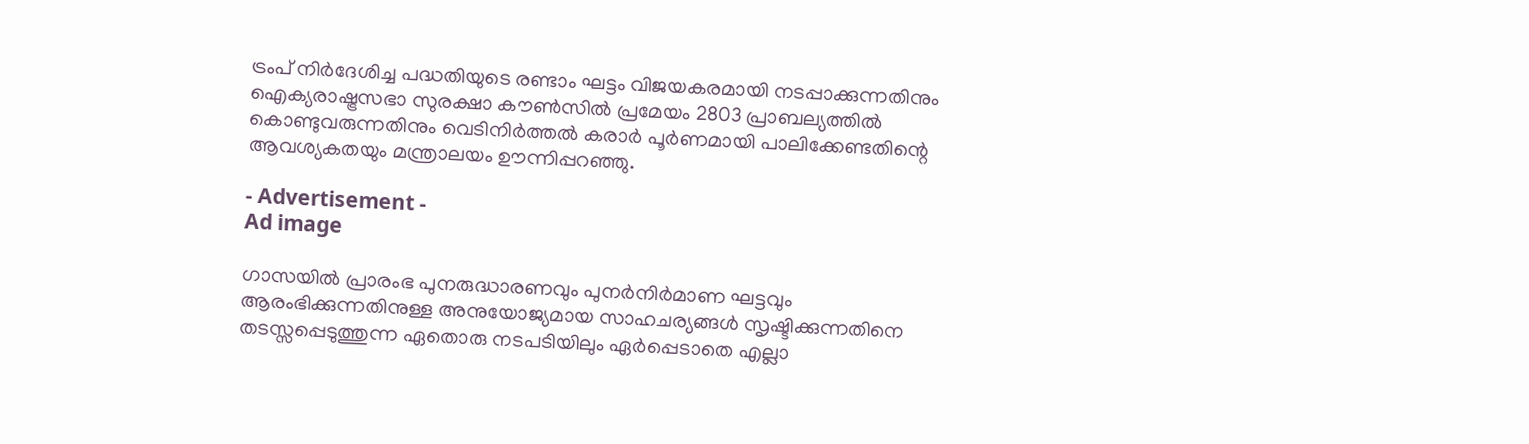ട്രംപ് നിര്‍ദേശിച്ച പദ്ധതിയുടെ രണ്ടാം ഘട്ടം വിജയകരമായി നടപ്പാക്കുന്നതിനും ഐക്യരാഷ്ട്രസഭാ സുരക്ഷാ കൗണ്‍സില്‍ പ്രമേയം 2803 പ്രാബല്യത്തില്‍ കൊണ്ടുവരുന്നതിനും വെടിനിര്‍ത്തല്‍ കരാര്‍ പൂര്‍ണമായി പാലിക്കേണ്ടതിന്റെ ആവശ്യകതയും മന്ത്രാലയം ഊന്നിപ്പറഞ്ഞു.

- Advertisement -
Ad image

ഗാസയില്‍ പ്രാരംഭ പുനരുദ്ധാരണവും പുനര്‍നിര്‍മാണ ഘട്ടവും ആരംഭിക്കുന്നതിനുള്ള അനുയോജ്യമായ സാഹചര്യങ്ങള്‍ സൃഷ്ടിക്കുന്നതിനെ തടസ്സപ്പെടുത്തുന്ന ഏതൊരു നടപടിയിലും ഏര്‍പ്പെടാതെ എല്ലാ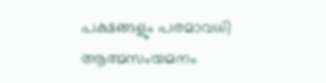പക്ഷങ്ങളും പരമാവധി ആത്മസംയമനം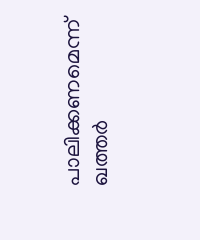പാലിക്കണമെന്ന് ഖത്തര്‍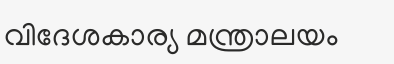വിദേശകാര്യ മന്ത്രാലയം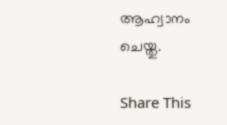ആഹ്വാനം ചെയ്തു.

Share This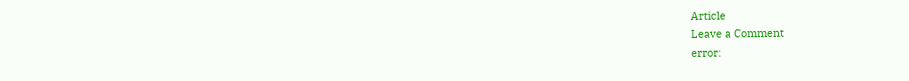Article
Leave a Comment
error: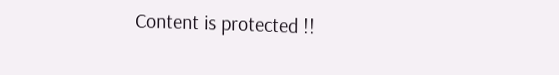Content is protected !!